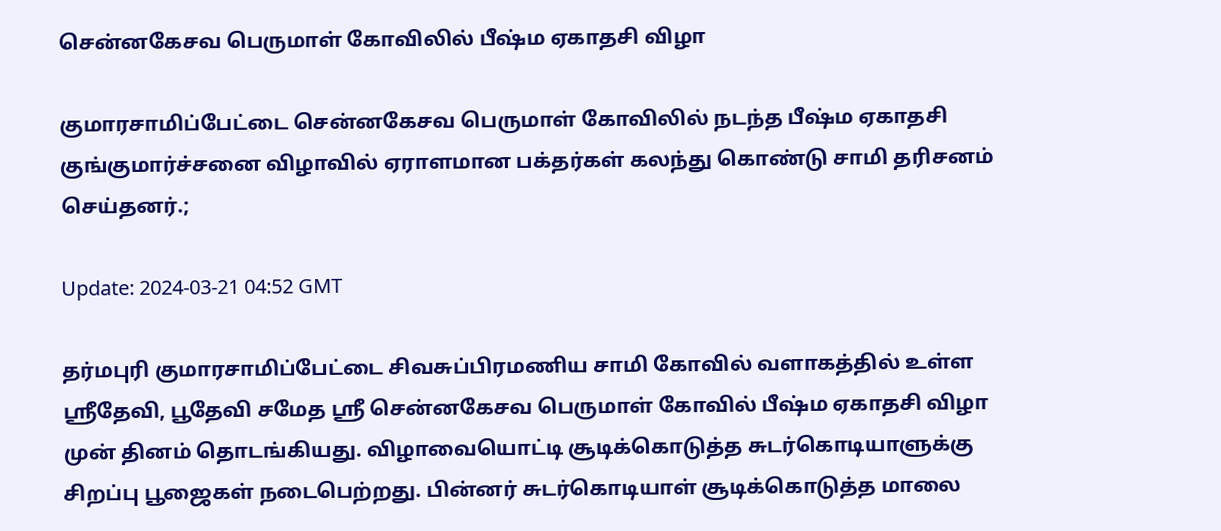சென்னகேசவ பெருமாள் கோவிலில் பீஷ்ம ஏகாதசி விழா

குமாரசாமிப்பேட்டை சென்னகேசவ பெருமாள் கோவிலில் நடந்த பீஷ்ம ஏகாதசி குங்குமார்ச்சனை விழாவில் ஏராளமான பக்தர்கள் கலந்து கொண்டு சாமி தரிசனம் செய்தனர்.;

Update: 2024-03-21 04:52 GMT

தர்மபுரி குமாரசாமிப்பேட்டை சிவசுப்பிரமணிய சாமி கோவில் வளாகத்தில் உள்ள ஸ்ரீதேவி, பூதேவி சமேத ஸ்ரீ சென்னகேசவ பெருமாள் கோவில் பீஷ்ம ஏகாதசி விழா முன் தினம் தொடங்கியது. விழாவையொட்டி சூடிக்கொடுத்த சுடர்கொடியாளுக்கு சிறப்பு பூஜைகள் நடைபெற்றது. பின்னர் சுடர்கொடியாள் சூடிக்கொடுத்த மாலை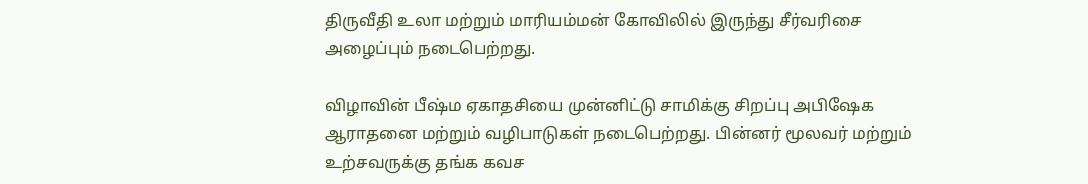திருவீதி உலா மற்றும் மாரியம்மன் கோவிலில் இருந்து சீர்வரிசை அழைப்பும் நடைபெற்றது.

விழாவின் பீஷ்ம ஏகாதசியை முன்னிட்டு சாமிக்கு சிறப்பு அபிஷேக ஆராதனை மற்றும் வழிபாடுகள் நடைபெற்றது. பின்னர் மூலவர் மற்றும் உற்சவருக்கு தங்க கவச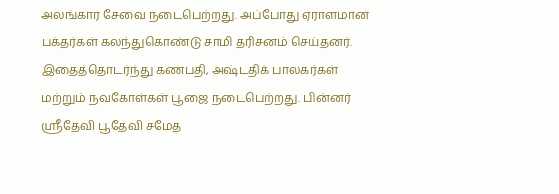அலங்கார சேவை நடைபெற்றது. அப்போது ஏராளமான பக்தர்கள் கலந்துகொண்டு சாமி தரிசனம் செய்தனர். இதைத்தொடர்ந்து கணபதி, அஷ்டதிக் பாலகர்கள் மற்றும் நவகோள்கள் பூஜை நடைபெற்றது. பின்னர் ஸ்ரீதேவி பூதேவி சமேத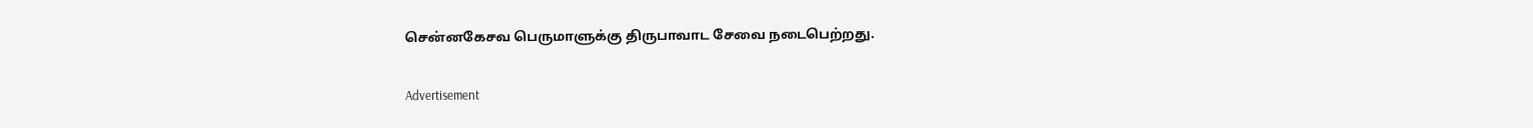சென்னகேசவ பெருமாளுக்கு திருபாவாட சேவை நடைபெற்றது.

Advertisement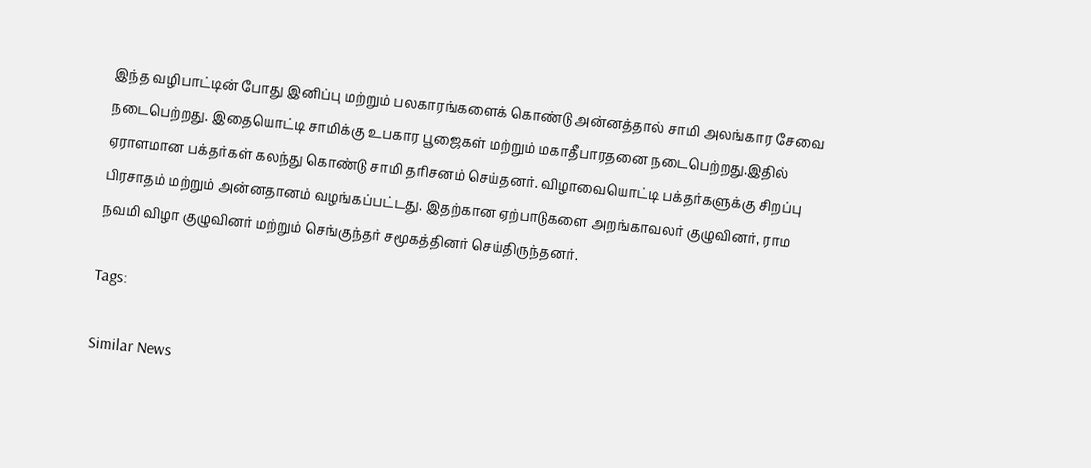இந்த வழிபாட்டின் போது இனிப்பு மற்றும் பலகாரங்களைக் கொண்டு அன்னத்தால் சாமி அலங்கார சேவை நடைபெற்றது. இதையொட்டி சாமிக்கு உபகார பூஜைகள் மற்றும் மகாதீபாரதனை நடைபெற்றது.இதில் ஏராளமான பக்தர்கள் கலந்து கொண்டு சாமி தரிசனம் செய்தனர். விழாவையொட்டி பக்தர்களுக்கு சிறப்பு பிரசாதம் மற்றும் அன்னதானம் வழங்கப்பட்டது. இதற்கான ஏற்பாடுகளை அறங்காவலர் குழுவினர், ராம நவமி விழா குழுவினர் மற்றும் செங்குந்தர் சமூகத்தினர் செய்திருந்தனர்.

Tags:

Similar News